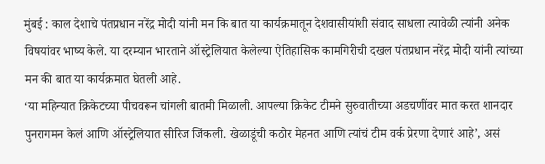मुंबई : काल देशाचे पंतप्रधान नरेंद्र मोदी यांनी मन कि बात या कार्यक्रमातून देशवासीयांशी संवाद साधला त्यावेळी त्यांनी अनेक विषयांवर भाष्य केले. या दरम्यान भारताने ऑस्ट्रेलियात केलेल्या ऐतिहासिक कामगिरीची दखल पंतप्रधान नरेंद्र मोदी यांनी त्यांच्या मन की बात या कार्यक्रमात घेतली आहे.
‘या महिन्यात क्रिकेटच्या पीचवरून चांगली बातमी मिळाली. आपल्या क्रिकेट टीमने सुरुवातीच्या अडचणींवर मात करत शानदार पुनरागमन केलं आणि ऑस्ट्रेलियात सीरिज जिंकली. खेळाडूंची कठोर मेहनत आणि त्यांचं टीम वर्क प्रेरणा देणारं आहे’, असं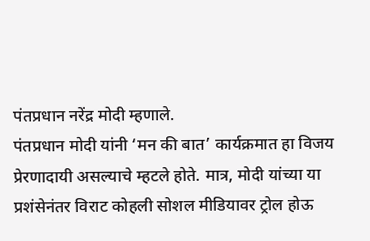पंतप्रधान नरेंद्र मोदी म्हणाले.
पंतप्रधान मोदी यांनी ‘मन की बात’ कार्यक्रमात हा विजय प्रेरणादायी असल्याचे म्हटले होते. मात्र, मोदी यांच्या या प्रशंसेनंतर विराट कोहली सोशल मीडियावर ट्रोल होऊ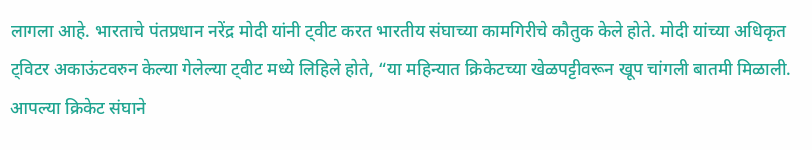लागला आहे. भारताचे पंतप्रधान नरेंद्र मोदी यांनी ट्वीट करत भारतीय संघाच्या कामगिरीचे कौतुक केले होते. मोदी यांच्या अधिकृत ट्विटर अकाऊंटवरुन केल्या गेलेल्या ट्वीट मध्ये लिहिले होते, “या महिन्यात क्रिकेटच्या खेळपट्टीवरून खूप चांगली बातमी मिळाली. आपल्या क्रिकेट संघाने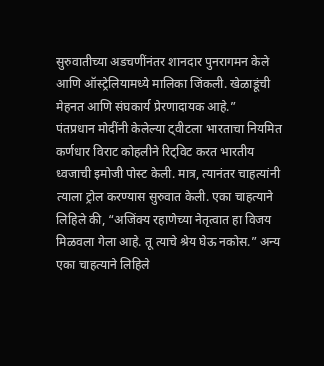सुरुवातीच्या अडचणींनंतर शानदार पुनरागमन केले आणि ऑस्ट्रेलियामध्ये मालिका जिंकली. खेळाडूंची मेहनत आणि संघकार्य प्रेरणादायक आहे.”
पंतप्रधान मोदींनी केलेल्या ट्वीटला भारताचा नियमित कर्णधार विराट कोहलीने रिट्विट करत भारतीय ध्वजाची इमोजी पोस्ट केली. मात्र, त्यानंतर चाहत्यांनी त्याला ट्रोल करण्यास सुरुवात केली. एका चाहत्याने लिहिले की, “अजिंक्य रहाणेच्या नेतृत्वात हा विजय मिळवला गेला आहे. तू त्याचे श्रेय घेऊ नकोस.” अन्य एका चाहत्याने लिहिले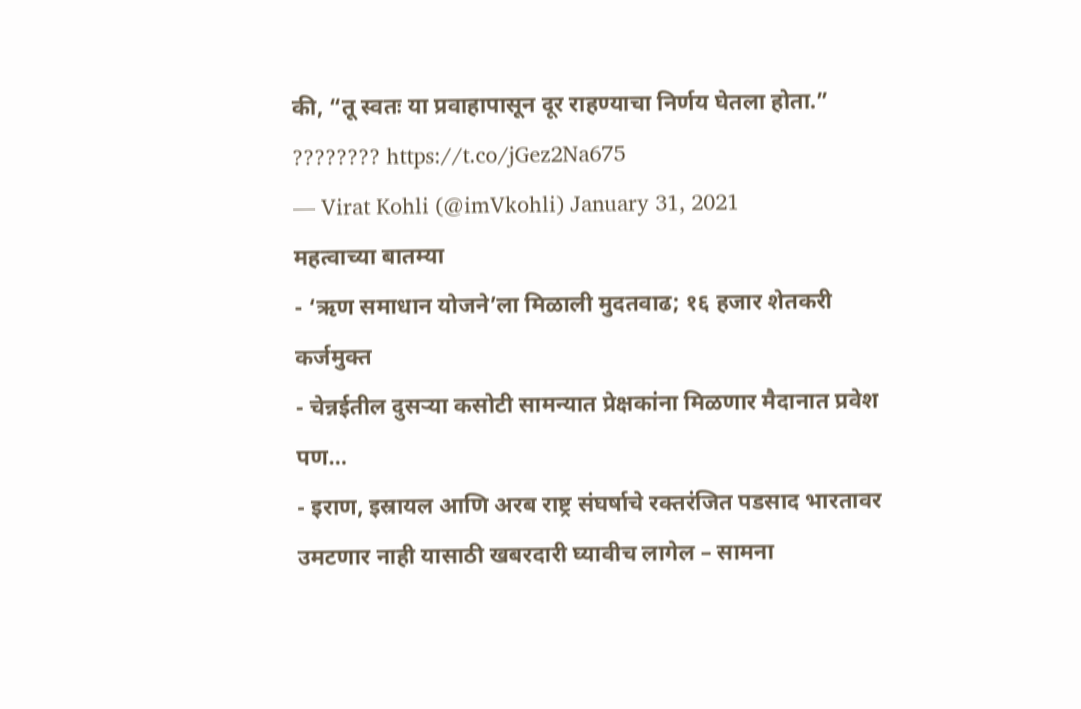की, “तू स्वतः या प्रवाहापासून दूर राहण्याचा निर्णय घेतला होता.”
???????? https://t.co/jGez2Na675
— Virat Kohli (@imVkohli) January 31, 2021
महत्वाच्या बातम्या
- ‘ऋण समाधान योजने’ला मिळाली मुदतवाढ; १६ हजार शेतकरी कर्जमुक्त
- चेन्नईतील दुसऱ्या कसोटी सामन्यात प्रेक्षकांना मिळणार मैदानात प्रवेश पण…
- इराण, इस्रायल आणि अरब राष्ट्र संघर्षाचे रक्तरंजित पडसाद भारतावर उमटणार नाही यासाठी खबरदारी घ्यावीच लागेल – सामना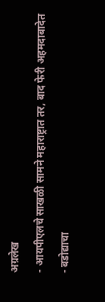अग्रलेख
- आयपीएलचे साखळी सामने महाराष्ट्रात तर, बाद फेरी अहमदाबादेत
- बडोद्याचा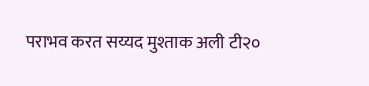पराभव करत सय्यद मुश्ताक अली टी२०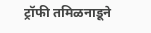ट्रॉफी तमिळनाडूने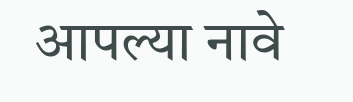आपल्या नावे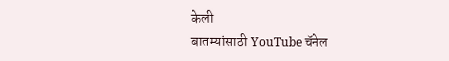केली
बातम्यांसाठी YouTube चॅनेल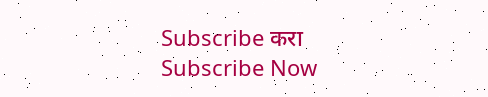Subscribe करा
Subscribe Now